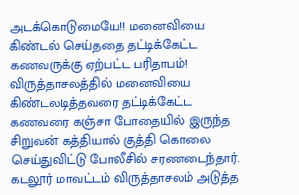அடக்கொடுமையே!! மனைவியை கிண்டல் செய்ததை தட்டிக்கேட்ட கணவருக்கு ஏற்பட்ட பரிதாபம்!
விருத்தாசலத்தில் மனைவியை கிண்டலடித்தவரை தட்டிக்கேட்ட கணவரை கஞ்சா போதையில் இருந்த சிறுவன் கத்தியால் குத்தி கொலை செய்துவிட்டு போலீசில் சரணடைந்தார். கடலூர் மாவட்டம் விருத்தாசலம் அடுத்த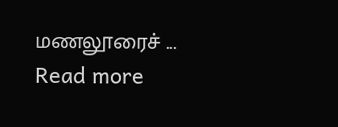மணலூரைச் ...
Read more